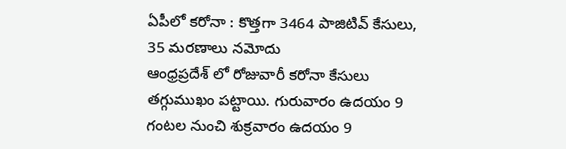ఏపీలో కరోనా : కొత్తగా 3464 పాజిటివ్ కేసులు, 35 మరణాలు నమోదు
ఆంధ్రప్రదేశ్ లో రోజువారీ కరోనా కేసులు తగ్గుముఖం పట్టాయి. గురువారం ఉదయం 9 గంటల నుంచి శుక్రవారం ఉదయం 9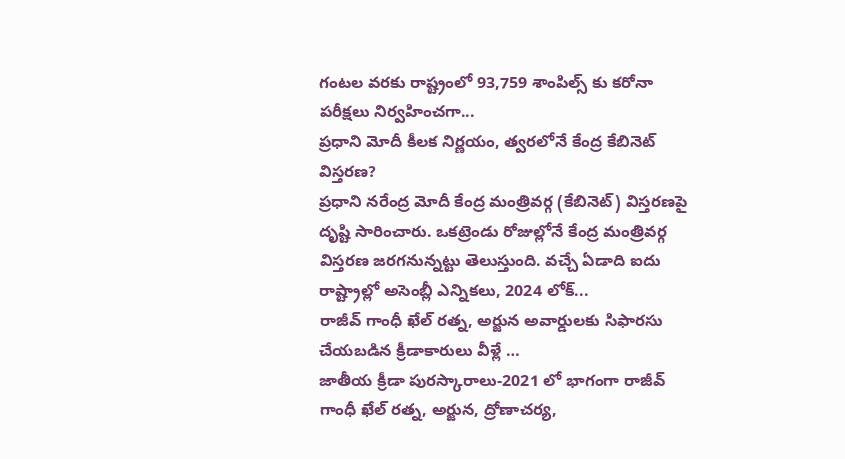గంటల వరకు రాష్ట్రంలో 93,759 శాంపిల్స్ కు కరోనా పరీక్షలు నిర్వహించగా...
ప్రధాని మోదీ కీలక నిర్ణయం, త్వరలోనే కేంద్ర కేబినెట్ విస్తరణ?
ప్రధాని నరేంద్ర మోదీ కేంద్ర మంత్రివర్గ (కేబినెట్) విస్తరణపై దృష్టి సారించారు. ఒకట్రెండు రోజుల్లోనే కేంద్ర మంత్రివర్గ విస్తరణ జరగనున్నట్టు తెలుస్తుంది. వచ్చే ఏడాది ఐదు రాష్ట్రాల్లో అసెంబ్లీ ఎన్నికలు, 2024 లోక్...
రాజీవ్ గాంధీ ఖేల్ రత్న, అర్జున అవార్డులకు సిఫారసు చేయబడిన క్రీడాకారులు వీళ్లే …
జాతీయ క్రీడా పురస్కారాలు-2021 లో భాగంగా రాజీవ్ గాంధీ ఖేల్ రత్న, అర్జున, ద్రోణాచర్య,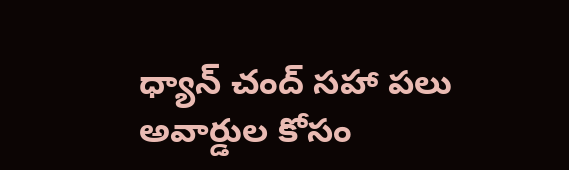ధ్యాన్ చంద్ సహా పలు అవార్డుల కోసం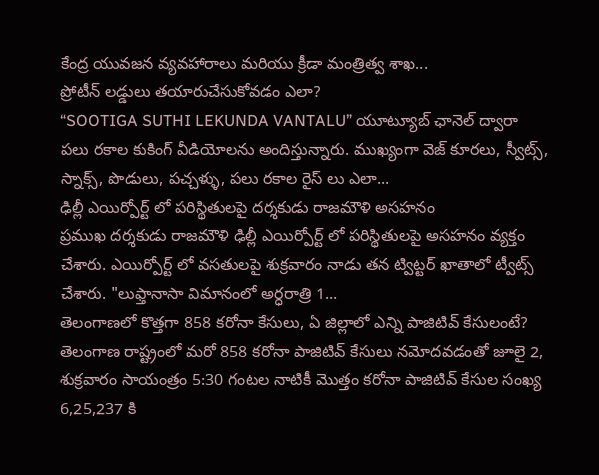కేంద్ర యువజన వ్యవహారాలు మరియు క్రీడా మంత్రిత్వ శాఖ...
ప్రోటీన్ లడ్డులు తయారుచేసుకోవడం ఎలా?
“SOOTIGA SUTHI LEKUNDA VANTALU” యూట్యూబ్ ఛానెల్ ద్వారా పలు రకాల కుకింగ్ వీడియోలను అందిస్తున్నారు. ముఖ్యంగా వెజ్ కూరలు, స్వీట్స్, స్నాక్స్, పొడులు, పచ్చళ్ళు, పలు రకాల రైస్ లు ఎలా...
ఢిల్లీ ఎయిర్పోర్ట్ లో పరిస్థితులపై దర్శకుడు రాజమౌళి అసహనం
ప్రముఖ దర్శకుడు రాజమౌళి ఢిల్లీ ఎయిర్పోర్ట్ లో పరిస్థితులపై అసహనం వ్యక్తం చేశారు. ఎయిర్పోర్ట్ లో వసతులపై శుక్రవారం నాడు తన ట్విట్టర్ ఖాతాలో ట్వీట్స్ చేశారు. "లుఫ్తానాసా విమానంలో అర్ధరాత్రి 1...
తెలంగాణలో కొత్తగా 858 కరోనా కేసులు, ఏ జిల్లాలో ఎన్ని పాజిటివ్ కేసులంటే?
తెలంగాణ రాష్ట్రంలో మరో 858 కరోనా పాజిటివ్ కేసులు నమోదవడంతో జూలై 2, శుక్రవారం సాయంత్రం 5:30 గంటల నాటికీ మొత్తం కరోనా పాజిటివ్ కేసుల సంఖ్య 6,25,237 కి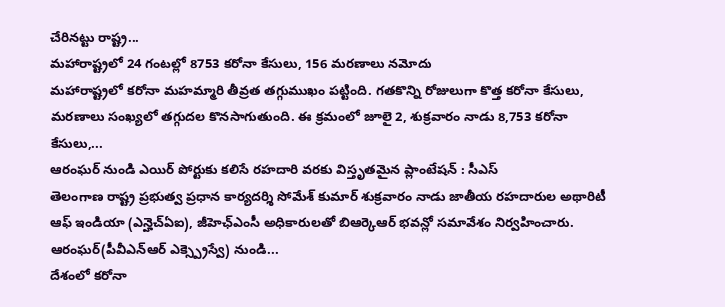చేరినట్టు రాష్ట్ర...
మహారాష్ట్రలో 24 గంటల్లో 8753 కరోనా కేసులు, 156 మరణాలు నమోదు
మహారాష్ట్రలో కరోనా మహమ్మారి తీవ్రత తగ్గుముఖం పట్టింది. గతకొన్ని రోజులుగా కొత్త కరోనా కేసులు, మరణాలు సంఖ్యలో తగ్గుదల కొనసాగుతుంది. ఈ క్రమంలో జూలై 2, శుక్రవారం నాడు 8,753 కరోనా కేసులు,...
ఆరంఘర్ నుండి ఎయిర్ పోర్టుకు కలిసే రహదారి వరకు విస్తృతమైన ప్లాంటేషన్ : సీఎస్
తెలంగాణ రాష్ట్ర ప్రభుత్వ ప్రధాన కార్యదర్శి సోమేశ్ కుమార్ శుక్రవారం నాడు జాతీయ రహదారుల అథారిటీ ఆఫ్ ఇండియా (ఎన్హెచ్ఏఐ), జీహెఛ్ఎంసీ అధికారులతో బిఆర్కెఆర్ భవన్లో సమావేశం నిర్వహించారు. ఆరంఘర్(పీవీఎన్ఆర్ ఎక్స్ప్రెస్వే) నుండి...
దేశంలో కరోనా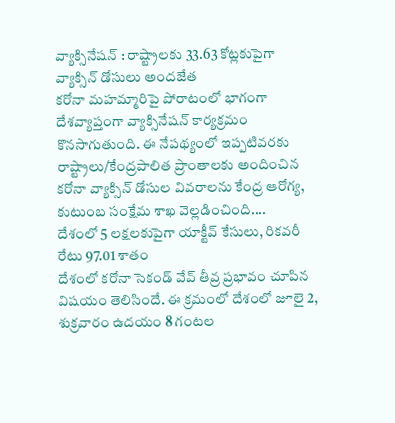వ్యాక్సినేషన్ : రాష్ట్రాలకు 33.63 కోట్లకుపైగా వ్యాక్సిన్ డోసులు అందజేత
కరోనా మహమ్మారిపై పోరాటంలో భాగంగా దేశవ్యాప్తంగా వ్యాక్సినేషన్ కార్యక్రమం కొనసాగుతుంది. ఈ నేపథ్యంలో ఇప్పటివరకు రాష్ట్రాలు/కేంద్రపాలిత ప్రాంతాలకు అందించిన కరోనా వ్యాక్సిన్ డోసుల వివరాలను కేంద్ర ఆరోగ్య, కుటుంబ సంక్షేమ శాఖ వెల్లడించింది....
దేశంలో 5 లక్షలకుపైగా యాక్టీవ్ కేసులు, రికవరీ రేటు 97.01 శాతం
దేశంలో కరోనా సెకండ్ వేవ్ తీవ్ర ప్రభావం చూపిన విషయం తెలిసిందే. ఈ క్రమంలో దేశంలో జూలై 2, శుక్రవారం ఉదయం 8 గంటల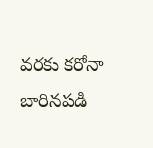వరకు కరోనా బారినపడి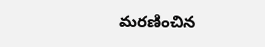మరణించిన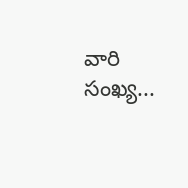వారి సంఖ్య...